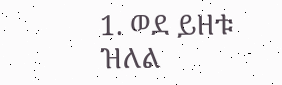1. ወደ ይዘቱ ዝለል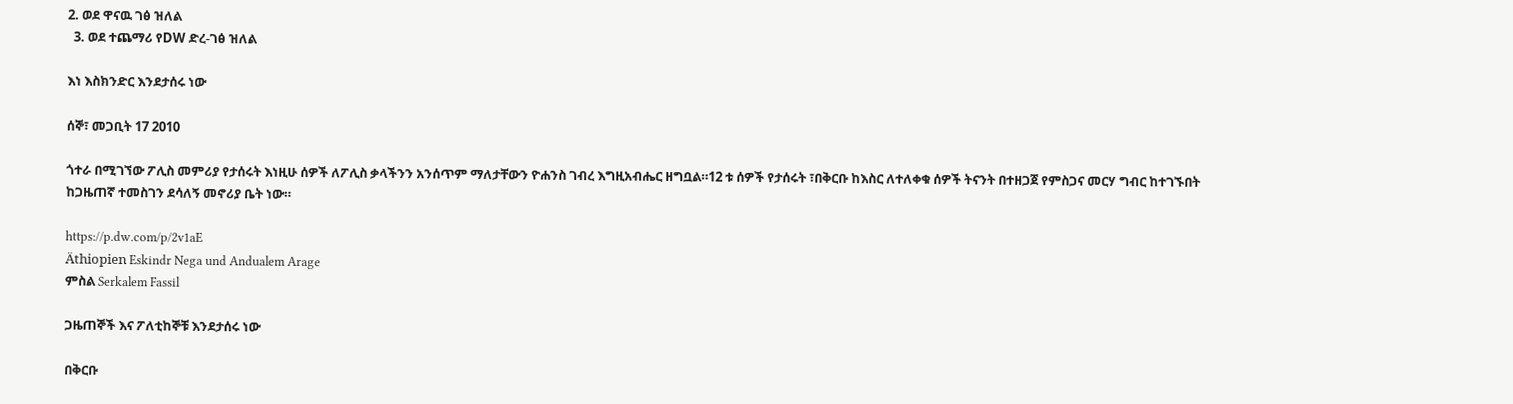2. ወደ ዋናዉ ገፅ ዝለል
  3. ወደ ተጨማሪ የDW ድረ-ገፅ ዝለል

እነ እስክንድር እንደታሰሩ ነው

ሰኞ፣ መጋቢት 17 2010

ጎተራ በሚገኘው ፖሊስ መምሪያ የታሰሩት እነዚሁ ሰዎች ለፖሊስ ቃላችንን አንሰጥም ማለታቸውን ዮሐንስ ገብረ እግዚአብሔር ዘግቧል።12 ቱ ሰዎች የታሰሩት ፣በቅርቡ ከእስር ለተለቀቁ ሰዎች ትናንት በተዘጋጀ የምስጋና መርሃ ግብር ከተገኙበት ከጋዜጠኛ ተመስገን ደሳለኝ መኖሪያ ቤት ነው።

https://p.dw.com/p/2v1aE
Äthiopien Eskindr Nega und Andualem Arage
ምስል Serkalem Fassil

ጋዜጠኞች እና ፖለቲከኞቹ እንደታሰሩ ነው

በቅርቡ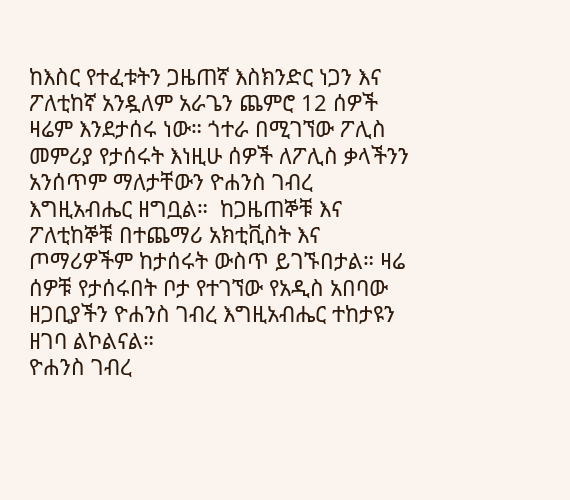ከእስር የተፈቱትን ጋዜጠኛ እስክንድር ነጋን እና ፖለቲከኛ አንዷለም አራጌን ጨምሮ 12 ሰዎች ዛሬም እንደታሰሩ ነው። ጎተራ በሚገኘው ፖሊስ መምሪያ የታሰሩት እነዚሁ ሰዎች ለፖሊስ ቃላችንን አንሰጥም ማለታቸውን ዮሐንስ ገብረ እግዚአብሔር ዘግቧል።  ከጋዜጠኞቹ እና ፖለቲከኞቹ በተጨማሪ አክቲቪስት እና ጦማሪዎችም ከታሰሩት ውስጥ ይገኙበታል። ዛሬ ሰዎቹ የታሰሩበት ቦታ የተገኘው የአዲስ አበባው ዘጋቢያችን ዮሐንስ ገብረ እግዚአብሔር ተከታዩን ዘገባ ልኮልናል።
ዮሐንስ ገብረ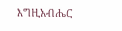እግዚአብሔር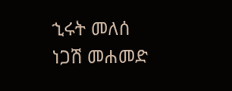ኂሩት መለሰ
ነጋሽ መሐመድ